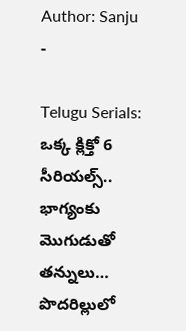Author: Sanju
-

Telugu Serials: ఒక్క క్లిక్తో 6 సీరియల్స్.. భాగ్యంకు మొగుడుతో తన్నులు… పొదరిల్లులో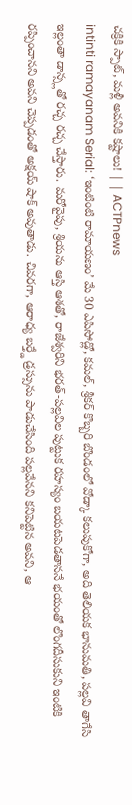చక్రికి స్పాట్, మళ్లీ అవనికి కష్టాలు! | | ACTPnews
intinti ramayanam Serial: ‘ఇంటింటి రామాయణం’ మే 30 ఎపిసోడ్లో, కమల్, శ్రీకర్ కొబ్బరి బొండంలో వోడ్కా కలుపుకోగా, అది తెలియక భానుమతి, పల్లవి తాగేసి ఇల్లంతా డాన్స్లతో రచ్చ రచ్చ చేస్తారు. మరోవైపు, శ్రియను ఆస్తి ఆశతో, రాజేశ్వరిని భరత్-పల్లవిల పుట్టుక రహస్యం బయటపెడతాననే భయంతో లొంగదీసుకుని ఇంటికి రప్పించానని అవని చెప్పడంతో అక్షయ్ షాక్ అవుతాడు. చివరగా, ఆరాధ్య బర్త్డే డ్రస్సును పాడుచేసింది పల్లవేనని కనిపెట్టిన అవని, ఆ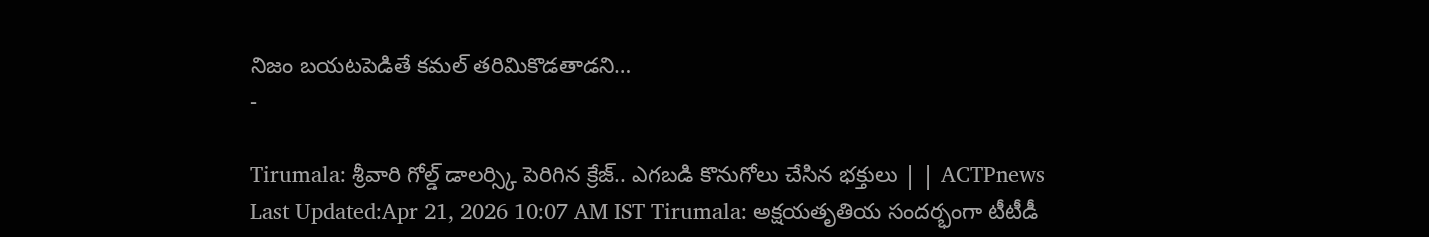నిజం బయటపెడితే కమల్ తరిమికొడతాడని…
-

Tirumala: శ్రీవారి గోల్డ్ డాలర్స్కి పెరిగిన క్రేజ్.. ఎగబడి కొనుగోలు చేసిన భక్తులు | | ACTPnews
Last Updated:Apr 21, 2026 10:07 AM IST Tirumala: అక్షయతృతియ సందర్భంగా టీటీడీ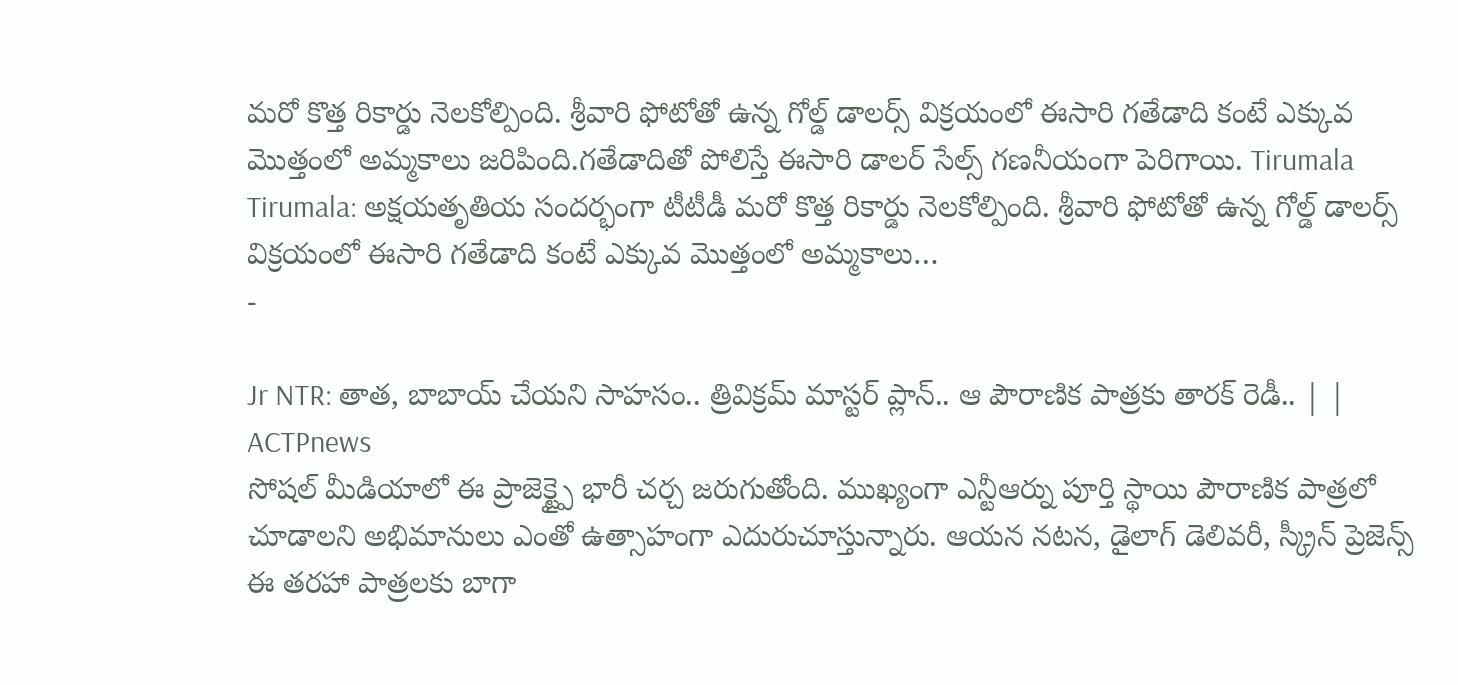మరో కొత్త రికార్డు నెలకోల్పింది. శ్రీవారి ఫోటోతో ఉన్న గోల్డ్ డాలర్స్ విక్రయంలో ఈసారి గతేడాది కంటే ఎక్కువ మొత్తంలో అమ్మకాలు జరిపింది.గతేడాదితో పోలిస్తే ఈసారి డాలర్ సేల్స్ గణనీయంగా పెరిగాయి. Tirumala Tirumala: అక్షయతృతియ సందర్భంగా టీటీడీ మరో కొత్త రికార్డు నెలకోల్పింది. శ్రీవారి ఫోటోతో ఉన్న గోల్డ్ డాలర్స్ విక్రయంలో ఈసారి గతేడాది కంటే ఎక్కువ మొత్తంలో అమ్మకాలు…
-

Jr NTR: తాత, బాబాయ్ చేయని సాహసం.. త్రివిక్రమ్ మాస్టర్ ప్లాన్.. ఆ పౌరాణిక పాత్రకు తారక్ రెడీ.. | | ACTPnews
సోషల్ మీడియాలో ఈ ప్రాజెక్ట్పై భారీ చర్చ జరుగుతోంది. ముఖ్యంగా ఎన్టీఆర్ను పూర్తి స్థాయి పౌరాణిక పాత్రలో చూడాలని అభిమానులు ఎంతో ఉత్సాహంగా ఎదురుచూస్తున్నారు. ఆయన నటన, డైలాగ్ డెలివరీ, స్క్రీన్ ప్రెజెన్స్ ఈ తరహా పాత్రలకు బాగా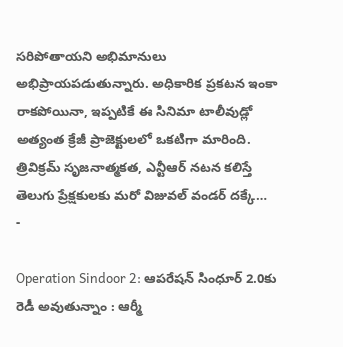సరిపోతాయని అభిమానులు అభిప్రాయపడుతున్నారు. అధికారిక ప్రకటన ఇంకా రాకపోయినా, ఇప్పటికే ఈ సినిమా టాలీవుడ్లో అత్యంత క్రేజీ ప్రాజెక్టులలో ఒకటిగా మారింది. త్రివిక్రమ్ సృజనాత్మకత, ఎన్టీఆర్ నటన కలిస్తే తెలుగు ప్రేక్షకులకు మరో విజువల్ వండర్ దక్కే…
-

Operation Sindoor 2: ఆపరేషన్ సింధూర్ 2.0కు రెడీ అవుతున్నాం : ఆర్మీ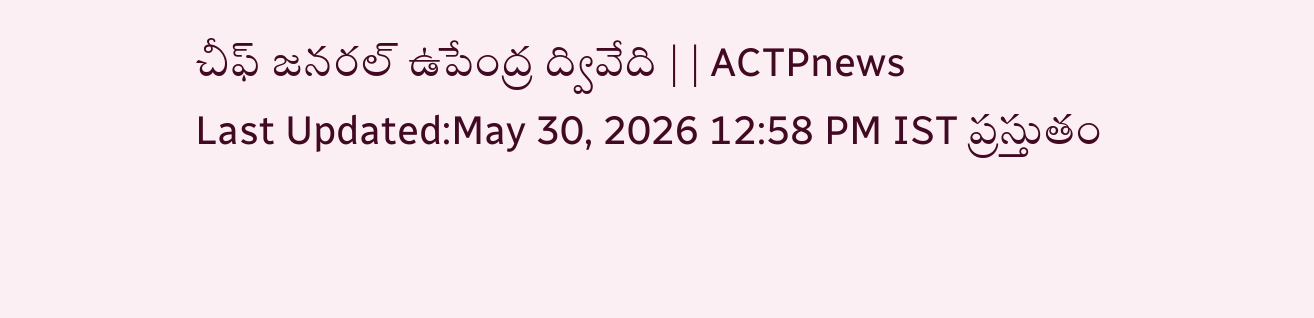చీఫ్ జనరల్ ఉపేంద్ర ద్వివేది | | ACTPnews
Last Updated:May 30, 2026 12:58 PM IST ప్రస్తుతం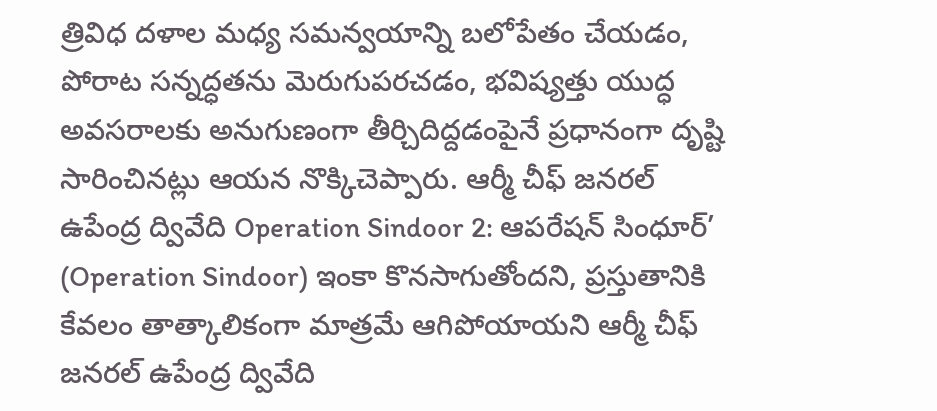త్రివిధ దళాల మధ్య సమన్వయాన్ని బలోపేతం చేయడం, పోరాట సన్నద్ధతను మెరుగుపరచడం, భవిష్యత్తు యుద్ధ అవసరాలకు అనుగుణంగా తీర్చిదిద్దడంపైనే ప్రధానంగా దృష్టి సారించినట్లు ఆయన నొక్కిచెప్పారు. ఆర్మీ చీఫ్ జనరల్ ఉపేంద్ర ద్వివేది Operation Sindoor 2: ఆపరేషన్ సింధూర్’ (Operation Sindoor) ఇంకా కొనసాగుతోందని, ప్రస్తుతానికి కేవలం తాత్కాలికంగా మాత్రమే ఆగిపోయాయని ఆర్మీ చీఫ్ జనరల్ ఉపేంద్ర ద్వివేది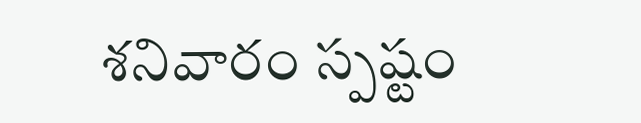శనివారం స్పష్టం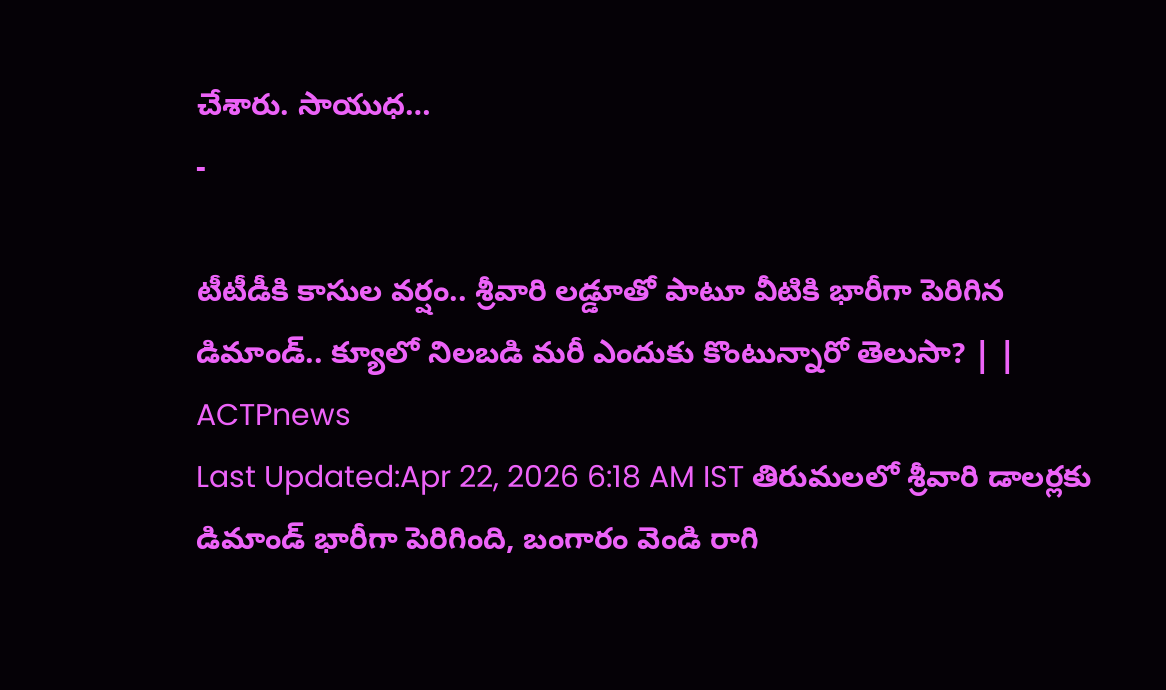చేశారు. సాయుధ…
-

టీటీడీకి కాసుల వర్షం.. శ్రీవారి లడ్డూతో పాటూ వీటికి భారీగా పెరిగిన డిమాండ్.. క్యూలో నిలబడి మరీ ఎందుకు కొంటున్నారో తెలుసా? | | ACTPnews
Last Updated:Apr 22, 2026 6:18 AM IST తిరుమలలో శ్రీవారి డాలర్లకు డిమాండ్ భారీగా పెరిగింది, బంగారం వెండి రాగి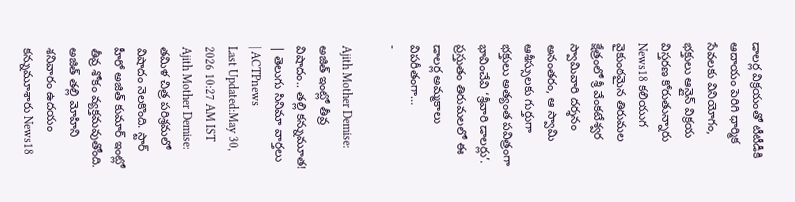డాలర్ల విక్రయంతో టీటీడీకి ఆదాయం పెరిగి ధార్మిక సేవలకు వినియోగం, భక్తులు ఆన్లైన్ విక్రయ విస్తరణ కోరుతున్నారు News18 కలియుగ వైకుంఠమైన తిరుమల క్షేత్రంలో శ్రీ వేంకటేశ్వర స్వామివారి దర్శనం అనంతరం, ఆ స్వామి ఆశీస్సులకు గుర్తుగా భక్తులు అత్యంత పవిత్రంగా భావించేవి ‘శ్రీవారి డాలర్లు’. ప్రస్తుతం తిరుమలలో ఈ డాలర్ల అమ్మకాలు విపరీతంగా…
-

Ajith Mother Demise: అజిత్ ఇంట్లో తీవ్ర విషాదం.. తల్లి కన్నుమూత! | తెలుగు సినిమా వార్తలు | ACTPnews
Last Updated:May 30, 2026 10:27 AM IST Ajith Mother Demise: తమిళ చిత్ర పరిశ్రమలో విషాదం నెలకొంది. స్టార్ హీరో అజిత్ కుమార్ ఇంట్లో తీవ్ర శోకం వ్యక్తమవుతోంది. అజిత్ తల్లి మోహిని శనివారం ఉదయం కన్నుమూశారు News18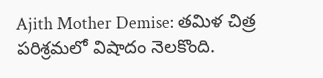Ajith Mother Demise: తమిళ చిత్ర పరిశ్రమలో విషాదం నెలకొంది.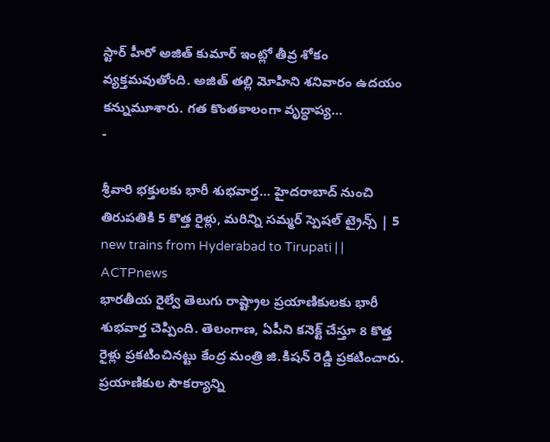స్టార్ హీరో అజిత్ కుమార్ ఇంట్లో తీవ్ర శోకం వ్యక్తమవుతోంది. అజిత్ తల్లి మోహిని శనివారం ఉదయం కన్నుమూశారు. గత కొంతకాలంగా వృద్ధాప్య…
-

శ్రీవారి భక్తులకు భారీ శుభవార్త… హైదరాబాద్ నుంచి తిరుపతికి 5 కొత్త రైళ్లు, మరిన్ని సమ్మర్ స్పెషల్ ట్రైన్స్ | 5 new trains from Hyderabad to Tirupati | | ACTPnews
భారతీయ రైల్వే తెలుగు రాష్ట్రాల ప్రయాణికులకు భారీ శుభవార్త చెప్పింది. తెలంగాణ, ఏపీని కనెక్ట్ చేస్తూ 8 కొత్త రైళ్లు ప్రకటించినట్టు కేంద్ర మంత్రి జి.కిషన్ రెడ్డి ప్రకటించారు. ప్రయాణికుల సౌకర్యాన్ని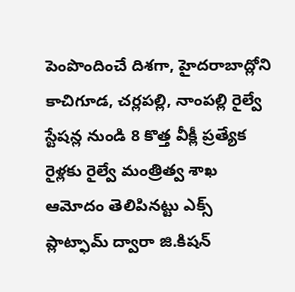పెంపొందించే దిశగా, హైదరాబాద్లోని కాచిగూడ, చర్లపల్లి, నాంపల్లి రైల్వే స్టేషన్ల నుండి 8 కొత్త వీక్లీ ప్రత్యేక రైళ్లకు రైల్వే మంత్రిత్వ శాఖ ఆమోదం తెలిపినట్టు ఎక్స్ ప్లాట్ఫామ్ ద్వారా జి.కిషన్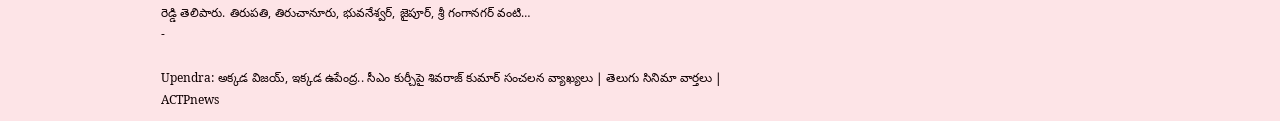రెడ్డి తెలిపారు. తిరుపతి, తిరుచానూరు, భువనేశ్వర్, జైపూర్, శ్రీ గంగానగర్ వంటి…
-

Upendra: అక్కడ విజయ్, ఇక్కడ ఉపేంద్ర.. సీఎం కుర్చీపై శివరాజ్ కుమార్ సంచలన వ్యాఖ్యలు | తెలుగు సినిమా వార్తలు | ACTPnews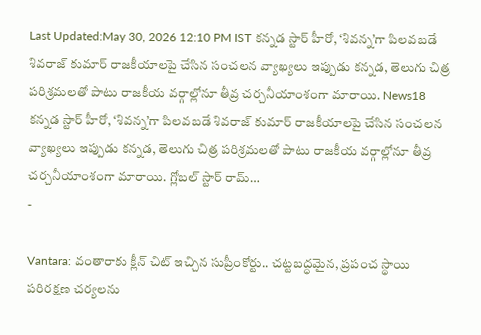Last Updated:May 30, 2026 12:10 PM IST కన్నడ స్టార్ హీరో, ‘శివన్న’గా పిలవబడే శివరాజ్ కుమార్ రాజకీయాలపై చేసిన సంచలన వ్యాఖ్యలు ఇప్పుడు కన్నడ, తెలుగు చిత్ర పరిశ్రమలతో పాటు రాజకీయ వర్గాల్లోనూ తీవ్ర చర్చనీయాంశంగా మారాయి. News18 కన్నడ స్టార్ హీరో, ‘శివన్న’గా పిలవబడే శివరాజ్ కుమార్ రాజకీయాలపై చేసిన సంచలన వ్యాఖ్యలు ఇప్పుడు కన్నడ, తెలుగు చిత్ర పరిశ్రమలతో పాటు రాజకీయ వర్గాల్లోనూ తీవ్ర చర్చనీయాంశంగా మారాయి. గ్లోబల్ స్టార్ రామ్…
-

Vantara: వంతారాకు క్లీన్ చిట్ ఇచ్చిన సుప్రీంకోర్టు.. చట్టబద్ధమైన, ప్రపంచ స్థాయి పరిరక్షణ చర్యలను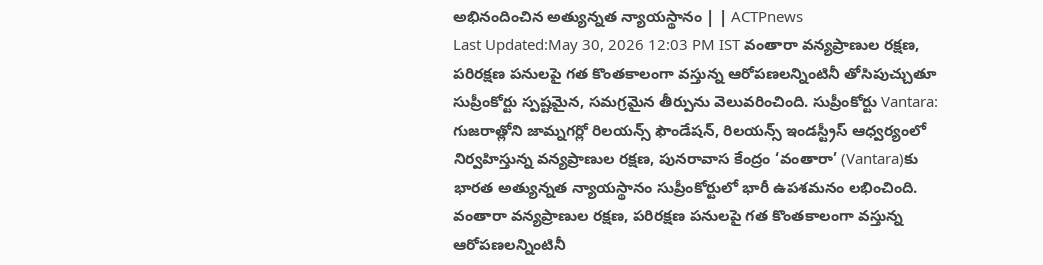అభినందించిన అత్యున్నత న్యాయస్థానం | | ACTPnews
Last Updated:May 30, 2026 12:03 PM IST వంతారా వన్యప్రాణుల రక్షణ, పరిరక్షణ పనులపై గత కొంతకాలంగా వస్తున్న ఆరోపణలన్నింటినీ తోసిపుచ్చుతూ సుప్రీంకోర్టు స్పష్టమైన, సమగ్రమైన తీర్పును వెలువరించింది. సుప్రీంకోర్టు Vantara: గుజరాత్లోని జామ్నగర్లో రిలయన్స్ ఫౌండేషన్, రిలయన్స్ ఇండస్ట్రీస్ ఆధ్వర్యంలో నిర్వహిస్తున్న వన్యప్రాణుల రక్షణ, పునరావాస కేంద్రం ‘వంతారా’ (Vantara)కు భారత అత్యున్నత న్యాయస్థానం సుప్రీంకోర్టులో భారీ ఉపశమనం లభించింది. వంతారా వన్యప్రాణుల రక్షణ, పరిరక్షణ పనులపై గత కొంతకాలంగా వస్తున్న ఆరోపణలన్నింటినీ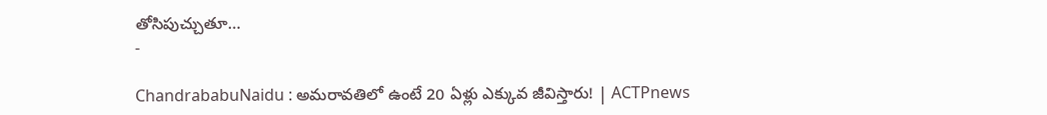తోసిపుచ్చుతూ…
-

ChandrababuNaidu : అమరావతిలో ఉంటే 20 ఏళ్లు ఎక్కువ జీవిస్తారు! | ACTPnews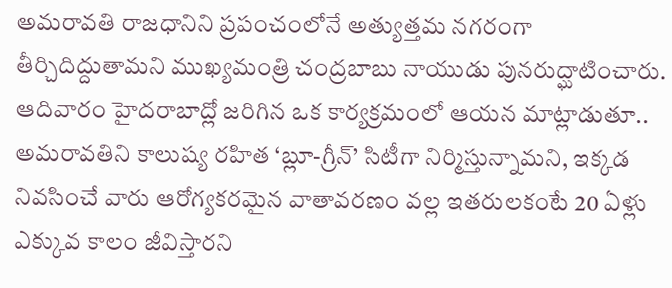అమరావతి రాజధానిని ప్రపంచంలోనే అత్యుత్తమ నగరంగా తీర్చిదిద్దుతామని ముఖ్యమంత్రి చంద్రబాబు నాయుడు పునరుద్ఘాటించారు. ఆదివారం హైదరాబాద్లో జరిగిన ఒక కార్యక్రమంలో ఆయన మాట్లాడుతూ.. అమరావతిని కాలుష్య రహిత ‘బ్లూ-గ్రీన్’ సిటీగా నిర్మిస్తున్నామని, ఇక్కడ నివసించే వారు ఆరోగ్యకరమైన వాతావరణం వల్ల ఇతరులకంటే 20 ఏళ్లు ఎక్కువ కాలం జీవిస్తారని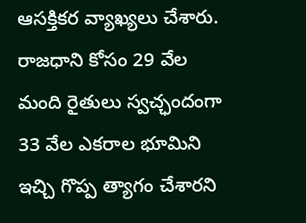ఆసక్తికర వ్యాఖ్యలు చేశారు. రాజధాని కోసం 29 వేల మంది రైతులు స్వచ్ఛందంగా 33 వేల ఎకరాల భూమిని ఇచ్చి గొప్ప త్యాగం చేశారని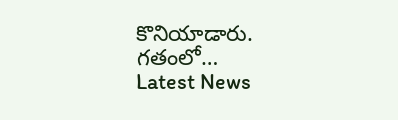కొనియాడారు. గతంలో…
Latest News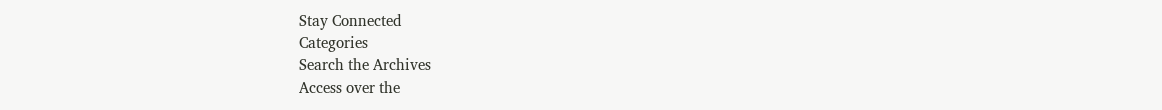Stay Connected
Categories
Search the Archives
Access over the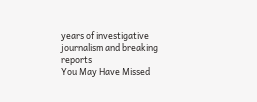years of investigative journalism and breaking reports
You May Have Missed